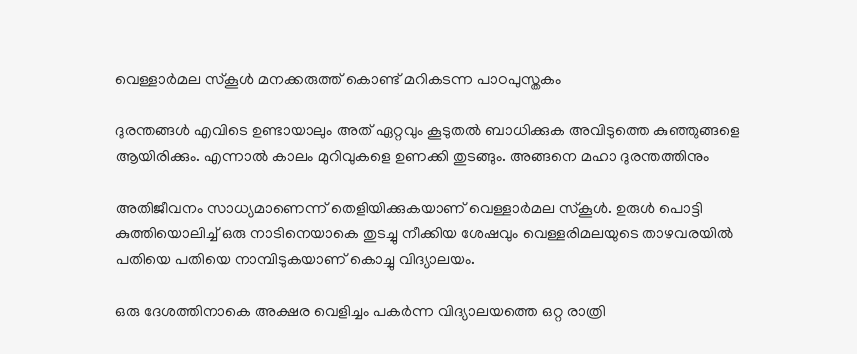വെള്ളാര്‍മല സ്‌കൂള്‍ മനക്കരുത്ത് കൊണ്ട് മറികടന്ന പാഠപുസ്തകം

ദുരന്തങ്ങള്‍ എവിടെ ഉണ്ടായാലും അത് ഏറ്റവും കൂടുതല്‍ ബാധിക്കുക അവിടുത്തെ കുഞ്ഞുങ്ങളെ ആയിരിക്കും. എന്നാല്‍ കാലം മുറിവുകളെ ഉണക്കി തുടങ്ങും. അങ്ങനെ മഹാ ദുരന്തത്തിനും

അതിജീവനം സാധ്യമാണെന്ന് തെളിയിക്കുകയാണ് വെള്ളാര്‍മല സ്‌കൂള്‍. ഉരുള്‍ പൊട്ടി കുത്തിയൊലിച്ച് ഒരു നാടിനെയാകെ തുടച്ചു നീക്കിയ ശേഷവും വെള്ളരിമലയുടെ താഴവരയില്‍ പതിയെ പതിയെ നാമ്പിടുകയാണ് കൊച്ചു വിദ്യാലയം.

ഒരു ദേശത്തിനാകെ അക്ഷര വെളിച്ചം പകര്‍ന്ന വിദ്യാലയത്തെ ഒറ്റ രാത്രി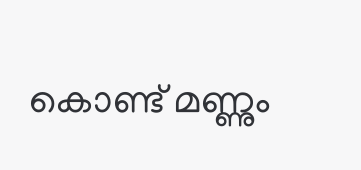കൊണ്ട് മണ്ണും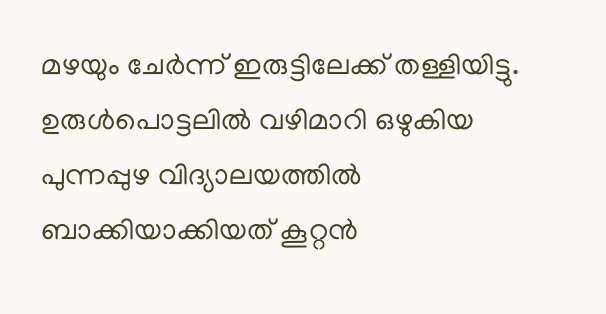മഴയും ചേര്‍ന്ന് ഇരുട്ടിലേക്ക് തള്ളിയിട്ടു. ഉരുള്‍പൊട്ടലില്‍ വഴിമാറി ഒഴുകിയ പുന്നപ്പുഴ വിദ്യാലയത്തില്‍ ബാക്കിയാക്കിയത് കൂറ്റന്‍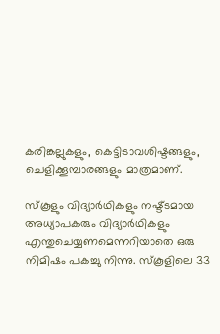കരിങ്കല്ലുകളും, കെട്ടിടാവശിഷ്ടങ്ങളും, ചെളിക്കൂമ്പാരങ്ങളും മാത്രമാണ്.

സ്‌കൂളും വിദ്യാര്‍ഥികളും നഷ്ട്ടമായ അധ്യാപകരും വിദ്യാര്‍ഥികളും എന്തുചെയ്യണമെന്നറിയാതെ ഒരു നിമിഷം പകച്ചു നിന്നു. സ്‌കൂളിലെ 33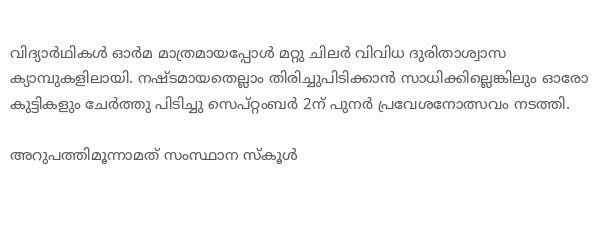വിദ്യാര്‍ഥികള്‍ ഓര്‍മ മാത്രമായപ്പോള്‍ മറ്റു ചിലര്‍ വിവിധ ദുരിതാശ്വാസ ക്യാമ്പുകളിലായി. നഷ്ടമായതെല്ലാം തിരിച്ചുപിടിക്കാന്‍ സാധിക്കില്ലെങ്കിലും ഓരോ കുട്ടികളും ചേര്‍ത്തു പിടിച്ചു സെപ്റ്റംബര്‍ 2ന് പുനര്‍ പ്രവേശനോത്സവം നടത്തി.

അറുപത്തിമൂന്നാമത് സംസ്ഥാന സ്‌കൂള്‍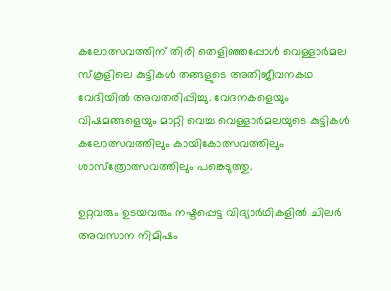കലോത്സവത്തിന് തിരി തെളിഞ്ഞപ്പോള്‍ വെള്ളാര്‍മല സ്‌കൂളിലെ കുട്ടികള്‍ തങ്ങളുടെ അതിജീവനകഥ വേദിയില്‍ അവതരിപ്പിച്ചു. വേദനകളെയും വിഷമങ്ങളെയും മാറ്റി വെച്ച വെള്ളാര്‍മലയുടെ കുട്ടികള്‍ കലോത്സവത്തിലും കായികോത്സവത്തിലും ശാസ്‌ത്രോത്സവത്തിലും പങ്കെടുത്തു.

ഉറ്റവരും ഉടയവരും നഷ്ടപ്പെട്ട വിദ്യാര്‍ഥികളില്‍ ചിലര്‍ അവസാന നിമിഷം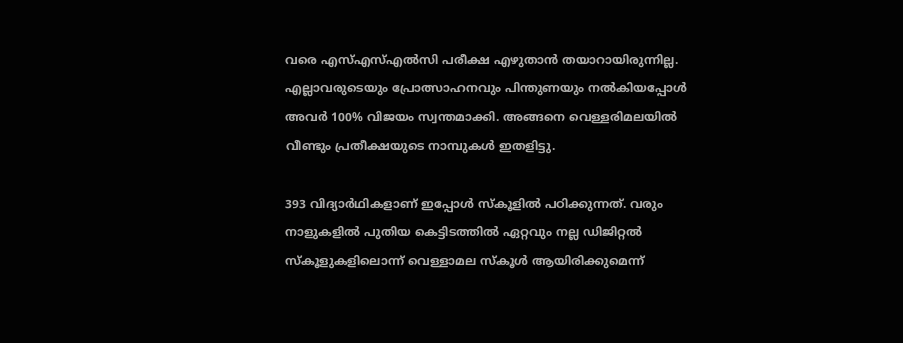വരെ എസ്എസ്എല്‍സി പരീക്ഷ എഴുതാന്‍ തയാറായിരുന്നില്ല. എല്ലാവരുടെയും പ്രോത്സാഹനവും പിന്തുണയും നല്‍കിയപ്പോള്‍ അവര്‍ 100% വിജയം സ്വന്തമാക്കി. അങ്ങനെ വെള്ളരിമലയില്‍ വീണ്ടും പ്രതീക്ഷയുടെ നാമ്പുകള്‍ ഇതളിട്ടു.

393 വിദ്യാര്‍ഥികളാണ് ഇപ്പോള്‍ സ്‌കൂളില്‍ പഠിക്കുന്നത്. വരും നാളുകളില്‍ പുതിയ കെട്ടിടത്തില്‍ ഏറ്റവും നല്ല ഡിജിറ്റല്‍ സ്‌കൂളുകളിലൊന്ന് വെള്ളാമല സ്‌കൂള്‍ ആയിരിക്കുമെന്ന്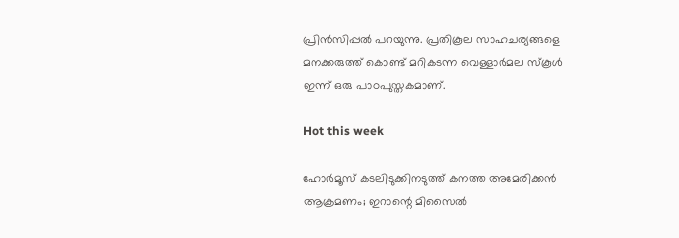പ്രിന്‍സിപ്പല്‍ പറയുന്നു. പ്രതികൂല സാഹചര്യങ്ങളെ മനക്കരുത്ത് കൊണ്ട് മറികടന്ന വെള്ളാര്‍മല സ്‌കൂള്‍ ഇന്ന് ഒരു പാഠപുസ്തകമാണ്.

Hot this week

ഹോർമൂസ് കടലിടുക്കിനടുത്ത് കനത്ത അമേരിക്കൻ ആക്രമണം; ഇറാന്റെ മിസൈൽ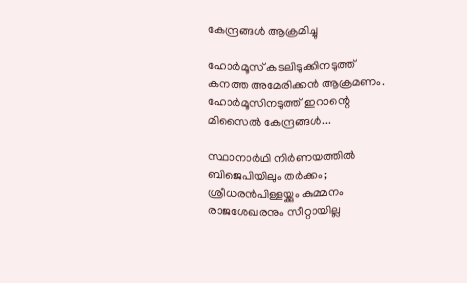കേന്ദ്രങ്ങൾ ആക്രമിച്ചു

ഹോർമൂസ് കടലിടുക്കിനടുത്ത് കനത്ത അമേരിക്കൻ ആക്രമണം. ഹോർമൂസിനടുത്ത് ഇറാന്റെ മിസൈൽ കേന്ദ്രങ്ങൾ...

സ്ഥാനാർഥി നിർണയത്തിൽ ബിജെപിയിലും തർക്കം; ശ്രീധരൻപിള്ളയ്ക്കും കുമ്മനം രാജശേഖരനും സീറ്റായില്ല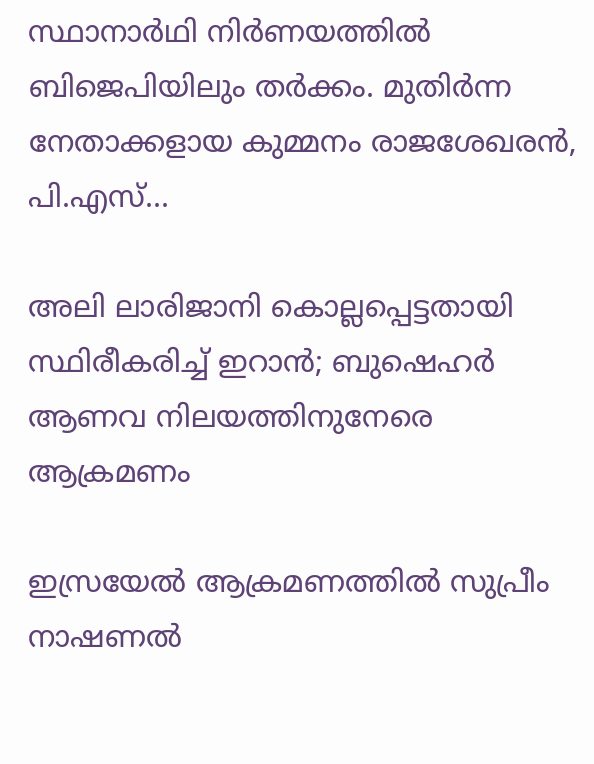സ്ഥാനാർഥി നിർണയത്തിൽ ബിജെപിയിലും തർക്കം. മുതിർന്ന നേതാക്കളായ കുമ്മനം രാജശേഖരൻ, പി.എസ്...

അലി ലാരിജാനി കൊല്ലപ്പെട്ടതായി സ്ഥിരീകരിച്ച് ഇറാൻ; ബുഷെഹർ ആണവ നിലയത്തിനുനേരെ ആക്രമണം

ഇസ്രയേൽ ആക്രമണത്തിൽ സുപ്രീം നാഷണൽ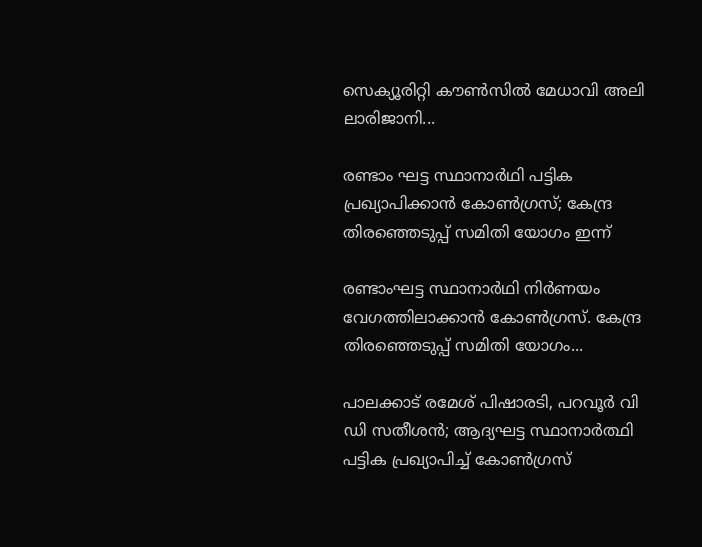സെക്യൂരിറ്റി കൗൺസിൽ മേധാവി അലി ലാരിജാനി...

രണ്ടാം ഘട്ട സ്ഥാനാർഥി പട്ടിക പ്രഖ്യാപിക്കാൻ കോൺഗ്രസ്; കേന്ദ്ര തിരഞ്ഞെടുപ്പ് സമിതി യോഗം ഇന്ന്

രണ്ടാംഘട്ട സ്ഥാനാർഥി നിർണയം വേഗത്തിലാക്കാൻ കോൺഗ്രസ്. കേന്ദ്ര തിരഞ്ഞെടുപ്പ് സമിതി യോഗം...

പാലക്കാട് രമേശ് പിഷാരടി, പറവൂർ വി ഡി സതീശൻ; ആദ്യഘട്ട സ്ഥാനാർത്ഥി പട്ടിക പ്രഖ്യാപിച്ച് കോൺഗ്രസ്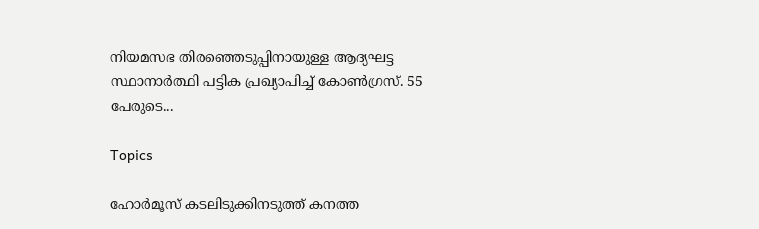നിയമസഭ തിരഞ്ഞെടുപ്പിനായുള്ള ആദ്യഘട്ട സ്ഥാനാർത്ഥി പട്ടിക പ്രഖ്യാപിച്ച് കോൺഗ്രസ്. 55 പേരുടെ...

Topics

ഹോർമൂസ് കടലിടുക്കിനടുത്ത് കനത്ത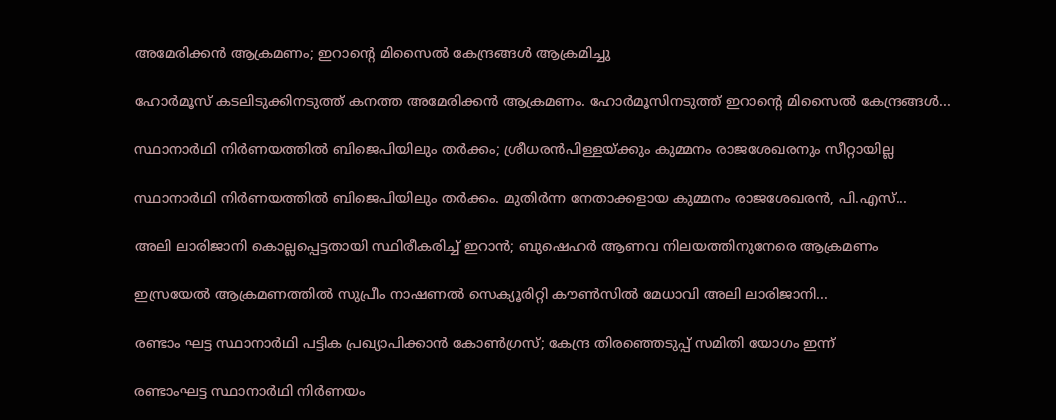അമേരിക്കൻ ആക്രമണം; ഇറാന്റെ മിസൈൽ കേന്ദ്രങ്ങൾ ആക്രമിച്ചു

ഹോർമൂസ് കടലിടുക്കിനടുത്ത് കനത്ത അമേരിക്കൻ ആക്രമണം. ഹോർമൂസിനടുത്ത് ഇറാന്റെ മിസൈൽ കേന്ദ്രങ്ങൾ...

സ്ഥാനാർഥി നിർണയത്തിൽ ബിജെപിയിലും തർക്കം; ശ്രീധരൻപിള്ളയ്ക്കും കുമ്മനം രാജശേഖരനും സീറ്റായില്ല

സ്ഥാനാർഥി നിർണയത്തിൽ ബിജെപിയിലും തർക്കം. മുതിർന്ന നേതാക്കളായ കുമ്മനം രാജശേഖരൻ, പി.എസ്...

അലി ലാരിജാനി കൊല്ലപ്പെട്ടതായി സ്ഥിരീകരിച്ച് ഇറാൻ; ബുഷെഹർ ആണവ നിലയത്തിനുനേരെ ആക്രമണം

ഇസ്രയേൽ ആക്രമണത്തിൽ സുപ്രീം നാഷണൽ സെക്യൂരിറ്റി കൗൺസിൽ മേധാവി അലി ലാരിജാനി...

രണ്ടാം ഘട്ട സ്ഥാനാർഥി പട്ടിക പ്രഖ്യാപിക്കാൻ കോൺഗ്രസ്; കേന്ദ്ര തിരഞ്ഞെടുപ്പ് സമിതി യോഗം ഇന്ന്

രണ്ടാംഘട്ട സ്ഥാനാർഥി നിർണയം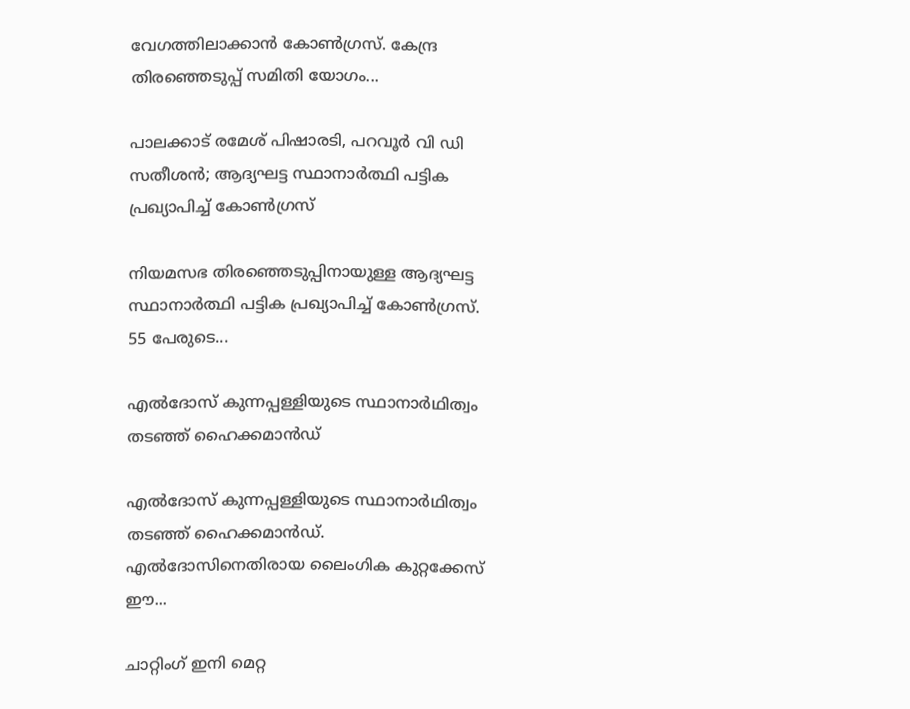വേഗത്തിലാക്കാൻ കോൺഗ്രസ്. കേന്ദ്ര തിരഞ്ഞെടുപ്പ് സമിതി യോഗം...

പാലക്കാട് രമേശ് പിഷാരടി, പറവൂർ വി ഡി സതീശൻ; ആദ്യഘട്ട സ്ഥാനാർത്ഥി പട്ടിക പ്രഖ്യാപിച്ച് കോൺഗ്രസ്

നിയമസഭ തിരഞ്ഞെടുപ്പിനായുള്ള ആദ്യഘട്ട സ്ഥാനാർത്ഥി പട്ടിക പ്രഖ്യാപിച്ച് കോൺഗ്രസ്. 55 പേരുടെ...

എൽദോസ് കുന്നപ്പള്ളിയുടെ സ്ഥാനാർഥിത്വം തടഞ്ഞ് ഹൈക്കമാൻഡ്

എൽദോസ് കുന്നപ്പള്ളിയുടെ സ്ഥാനാർഥിത്വം തടഞ്ഞ് ഹൈക്കമാൻഡ്. എൽദോസിനെതിരായ ലൈംഗിക കുറ്റക്കേസ് ഈ...

ചാറ്റിംഗ് ഇനി മെറ്റ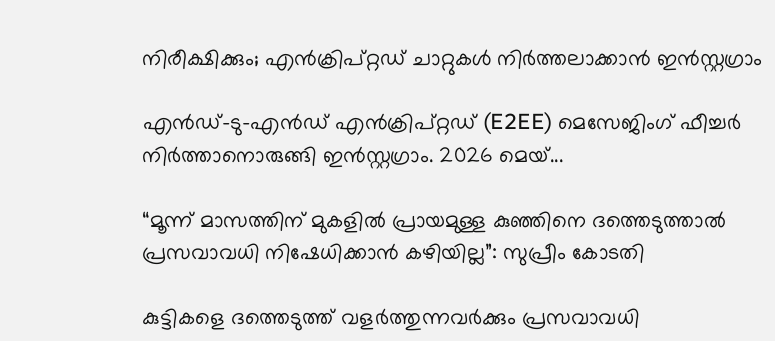നിരീക്ഷിക്കും; എൻക്രിപ്റ്റഡ് ചാറ്റുകൾ നിർത്തലാക്കാൻ ഇൻസ്റ്റഗ്രാം

എൻഡ്-ടു-എൻഡ് എൻക്രിപ്റ്റഡ് (E2EE) മെസേജിംഗ് ഫീച്ചർ നിർത്താനൊരുങ്ങി ഇൻസ്റ്റഗ്രാം. 2026 മെയ്...

“മൂന്ന് മാസത്തിന് മുകളിൽ പ്രായമുള്ള കുഞ്ഞിനെ ദത്തെടുത്താൽ പ്രസവാവധി നിഷേധിക്കാൻ കഴിയില്ല”: സുപ്രീം കോടതി

കുട്ടികളെ ദത്തെടുത്ത് വളർത്തുന്നവർക്കും പ്രസവാവധി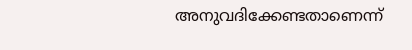അനുവദിക്കേണ്ടതാണെന്ന്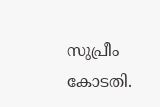സുപ്രീം കോടതി.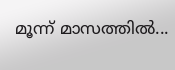മൂന്ന് മാസത്തിൽ...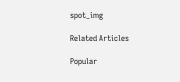spot_img

Related Articles

Popular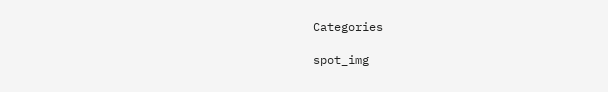Categories

spot_img